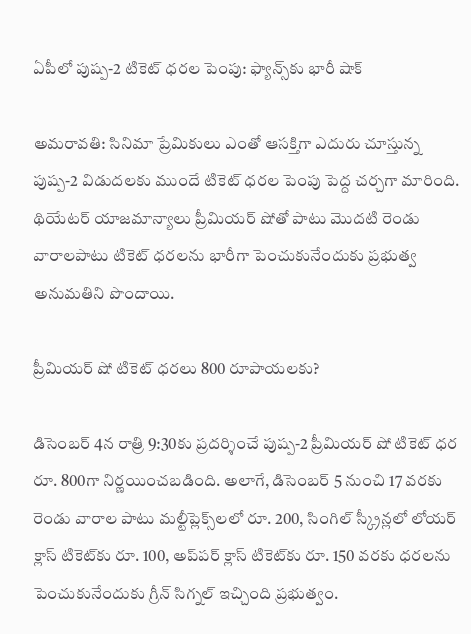ఏపీలో పుష్ప-2 టికెట్ ధరల పెంపు: ఫ్యాన్స్‌కు భారీ షాక్

అమరావతి: సినిమా ప్రేమికులు ఎంతో ఆసక్తిగా ఎదురు చూస్తున్న పుష్ప-2 విడుదలకు ముందే టికెట్ ధరల పెంపు పెద్ద చర్చగా మారింది. థియేటర్ యాజమాన్యాలు ప్రీమియర్ షోతో పాటు మొదటి రెండు వారాలపాటు టికెట్ ధరలను భారీగా పెంచుకునేందుకు ప్రభుత్వ అనుమతిని పొందాయి.

ప్రీమియర్ షో టికెట్ ధరలు 800 రూపాయలకు?

డిసెంబర్ 4న రాత్రి 9:30కు ప్రదర్శించే పుష్ప-2 ప్రీమియర్ షో టికెట్ ధర రూ. 800గా నిర్ణయించబడింది. అలాగే, డిసెంబర్ 5 నుంచి 17 వరకు రెండు వారాల పాటు మల్టీప్లెక్స్‌లలో రూ. 200, సింగిల్ స్క్రీన్లలో లోయర్ క్లాస్ టికెట్‌కు రూ. 100, అప్‌పర్ క్లాస్ టికెట్‌కు రూ. 150 వరకు ధరలను పెంచుకునేందుకు గ్రీన్ సిగ్నల్ ఇచ్చింది ప్రభుత్వం.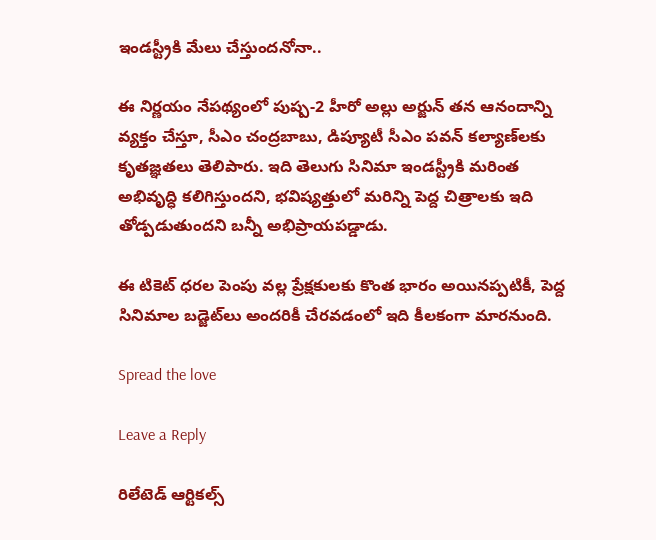ఇండస్ట్రీకి మేలు చేస్తుందనోనా..

ఈ నిర్ణయం నేపథ్యంలో పుష్ప-2 హీరో అల్లు అర్జున్ తన ఆనందాన్ని వ్యక్తం చేస్తూ, సీఎం చంద్రబాబు, డిప్యూటీ సీఎం పవన్ కల్యాణ్‌లకు కృతజ్ఞతలు తెలిపారు. ఇది తెలుగు సినిమా ఇండస్ట్రీకి మరింత అభివృద్ధి కలిగిస్తుందని, భవిష్యత్తులో మరిన్ని పెద్ద చిత్రాలకు ఇది తోడ్పడుతుందని బన్నీ అభిప్రాయపడ్డాడు.

ఈ టికెట్ ధరల పెంపు వల్ల ప్రేక్షకులకు కొంత భారం అయినప్పటికీ, పెద్ద సినిమాల బడ్జెట్‌లు అందరికీ చేరవడంలో ఇది కీలకంగా మారనుంది.

Spread the love

Leave a Reply

రిలేటెడ్ ఆర్టికల్స్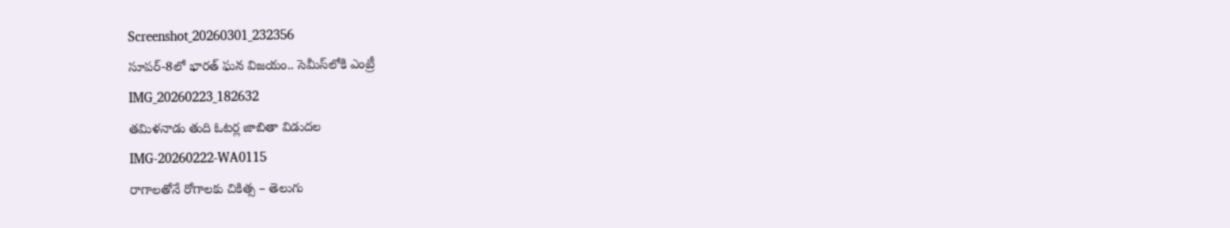Screenshot_20260301_232356
సూపర్-8లో భారత్ ఘన విజయం.. సెమీస్‌లోకి ఎంట్రీ
IMG_20260223_182632
తమిళనాడు తుది ఓటర్ల జాబితా విడుదల
IMG-20260222-WA0115
రాగాలతోనే రోగాలకు చికిత్స – తెలుగు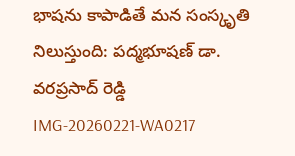భాషను కాపాడితే మన సంస్కృతి నిలుస్తుంది: పద్మభూషణ్ డా. వరప్రసాద్ రెడ్డి
IMG-20260221-WA0217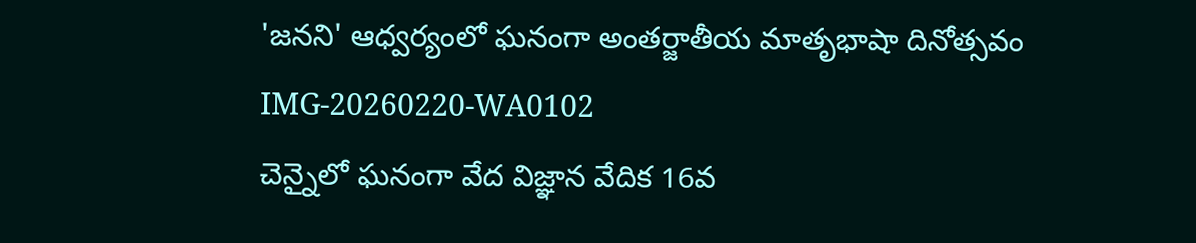'జనని' ఆధ్వర్యంలో ఘనంగా అంతర్జాతీయ మాతృభాషా దినోత్సవం
IMG-20260220-WA0102
చెన్నైలో ఘనంగా వేద విజ్ఞాన వేదిక 16వ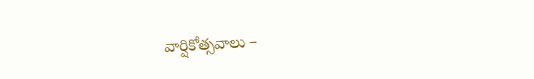వార్షికోత్సవాలు –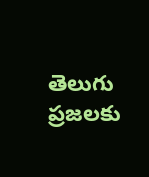తెలుగు ప్రజలకు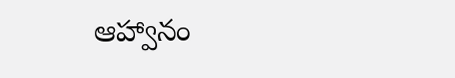ఆహ్వానం